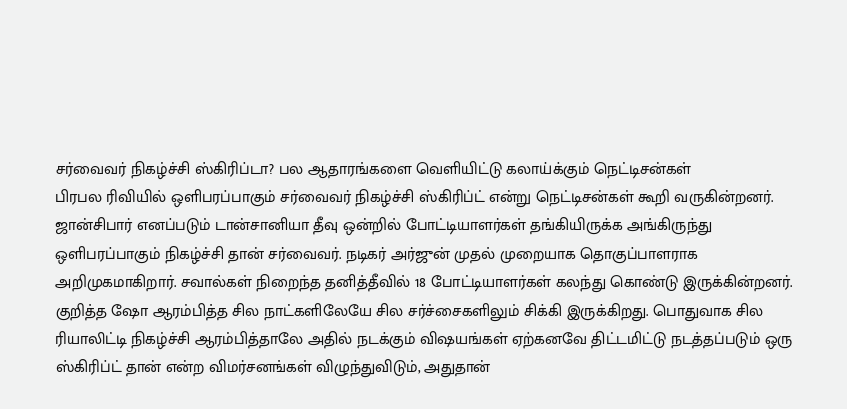சர்வைவர் நிகழ்ச்சி ஸ்கிரிப்டா? பல ஆதாரங்களை வெளியிட்டு கலாய்க்கும் நெட்டிசன்கள்
பிரபல ரிவியில் ஒளிபரப்பாகும் சர்வைவர் நிகழ்ச்சி ஸ்கிரிப்ட் என்று நெட்டிசன்கள் கூறி வருகின்றனர்.
ஜான்சிபார் எனப்படும் டான்சானியா தீவு ஒன்றில் போட்டியாளர்கள் தங்கியிருக்க அங்கிருந்து ஒளிபரப்பாகும் நிகழ்ச்சி தான் சர்வைவர். நடிகர் அர்ஜுன் முதல் முறையாக தொகுப்பாளராக அறிமுகமாகிறார். சவால்கள் நிறைந்த தனித்தீவில் 18 போட்டியாளர்கள் கலந்து கொண்டு இருக்கின்றனர்.
குறித்த ஷோ ஆரம்பித்த சில நாட்களிலேயே சில சர்ச்சைகளிலும் சிக்கி இருக்கிறது. பொதுவாக சில ரியாலிட்டி நிகழ்ச்சி ஆரம்பித்தாலே அதில் நடக்கும் விஷயங்கள் ஏற்கனவே திட்டமிட்டு நடத்தப்படும் ஒரு ஸ்கிரிப்ட் தான் என்ற விமர்சனங்கள் விழுந்துவிடும், அதுதான்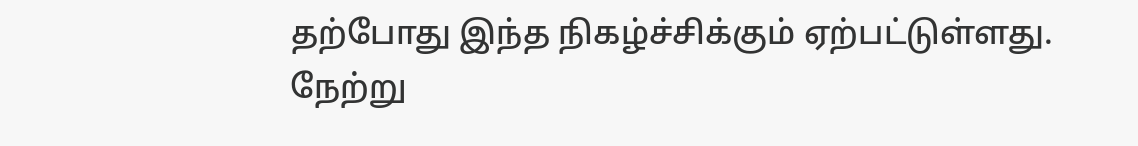தற்போது இந்த நிகழ்ச்சிக்கும் ஏற்பட்டுள்ளது.
நேற்று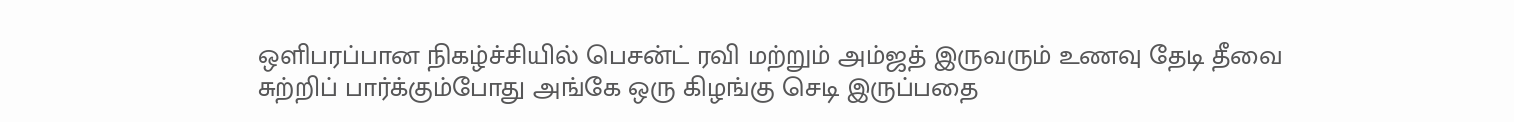ஒளிபரப்பான நிகழ்ச்சியில் பெசன்ட் ரவி மற்றும் அம்ஜத் இருவரும் உணவு தேடி தீவை சுற்றிப் பார்க்கும்போது அங்கே ஒரு கிழங்கு செடி இருப்பதை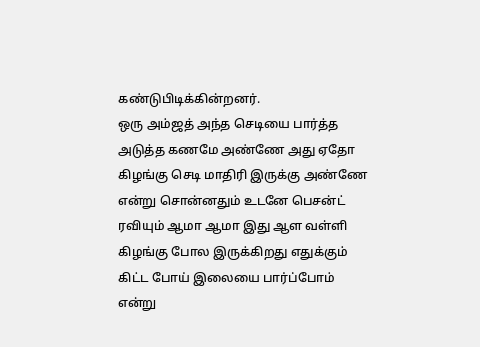கண்டுபிடிக்கின்றனர்.
ஒரு அம்ஜத் அந்த செடியை பார்த்த அடுத்த கணமே அண்ணே அது ஏதோ கிழங்கு செடி மாதிரி இருக்கு அண்ணே என்று சொன்னதும் உடனே பெசன்ட் ரவியும் ஆமா ஆமா இது ஆள வள்ளி கிழங்கு போல இருக்கிறது எதுக்கும் கிட்ட போய் இலையை பார்ப்போம் என்று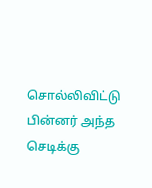சொல்லிவிட்டு பின்னர் அந்த செடிக்கு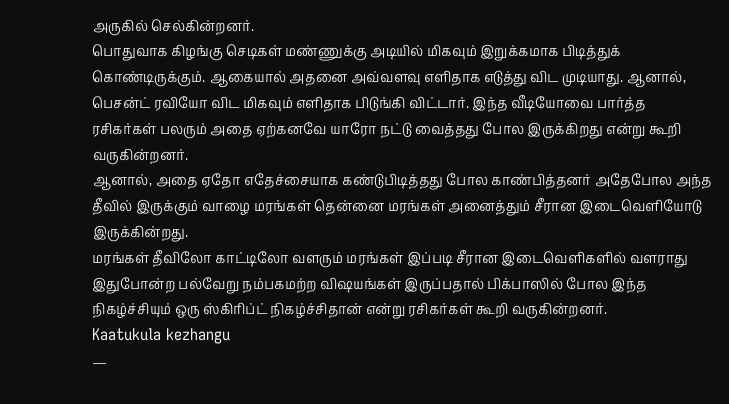அருகில் செல்கின்றனர்.
பொதுவாக கிழங்கு செடிகள் மண்ணுக்கு அடியில் மிகவும் இறுக்கமாக பிடித்துக் கொண்டிருக்கும். ஆகையால் அதனை அவ்வளவு எளிதாக எடுத்து விட முடியாது. ஆனால், பெசன்ட் ரவியோ விட மிகவும் எளிதாக பிடுங்கி விட்டார். இந்த வீடியோவை பார்த்த ரசிகர்கள் பலரும் அதை ஏற்கனவே யாரோ நட்டு வைத்தது போல இருக்கிறது என்று கூறி வருகின்றனர்.
ஆனால், அதை ஏதோ எதேச்சையாக கண்டுபிடித்தது போல காண்பித்தனர் அதேபோல அந்த தீவில் இருக்கும் வாழை மரங்கள் தென்னை மரங்கள் அனைத்தும் சீரான இடைவெளியோடு இருக்கின்றது.
மரங்கள் தீவிலோ காட்டிலோ வளரும் மரங்கள் இப்படி சீரான இடைவெளிகளில் வளராது இதுபோன்ற பல்வேறு நம்பகமற்ற விஷயங்கள் இருப்பதால் பிக்பாஸில் போல இந்த நிகழ்ச்சியும் ஒரு ஸ்கிரிப்ட் நிகழ்ச்சிதான் என்று ரசிகர்கள் கூறி வருகின்றனர்.
Kaatukula kezhangu
—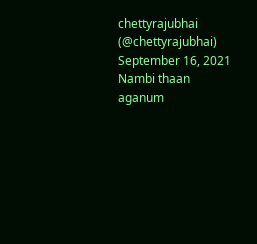chettyrajubhai (@chettyrajubhai) September 16, 2021
Nambi thaan aganum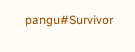pangu#Survivor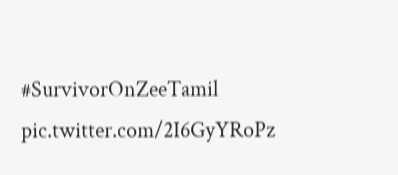#SurvivorOnZeeTamil pic.twitter.com/2I6GyYRoPz